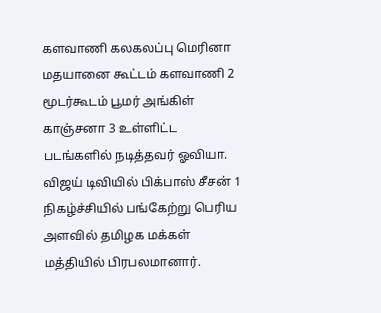களவாணி கலகலப்பு மெரினா மதயானை கூட்டம் களவாணி 2 மூடர்கூடம் பூமர் அங்கிள் காஞ்சனா 3 உள்ளிட்ட படங்களில் நடித்தவர் ஓவியா. விஜய் டிவியில் பிக்பாஸ் சீசன் 1 நிகழ்ச்சியில் பங்கேற்று பெரிய அளவில் தமிழக மக்கள் மத்தியில் பிரபலமானார்.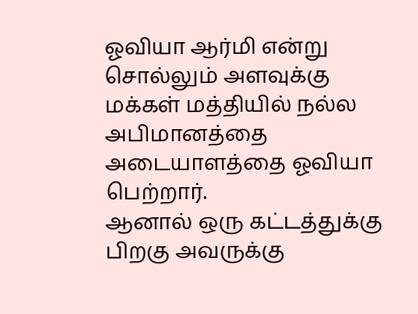ஓவியா ஆர்மி என்று சொல்லும் அளவுக்கு மக்கள் மத்தியில் நல்ல அபிமானத்தை அடையாளத்தை ஓவியா பெற்றார்.
ஆனால் ஒரு கட்டத்துக்கு பிறகு அவருக்கு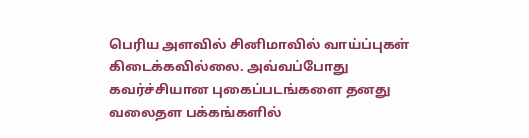பெரிய அளவில் சினிமாவில் வாய்ப்புகள் கிடைக்கவில்லை. அவ்வப்போது கவர்ச்சியான புகைப்படங்களை தனது வலைதள பக்கங்களில்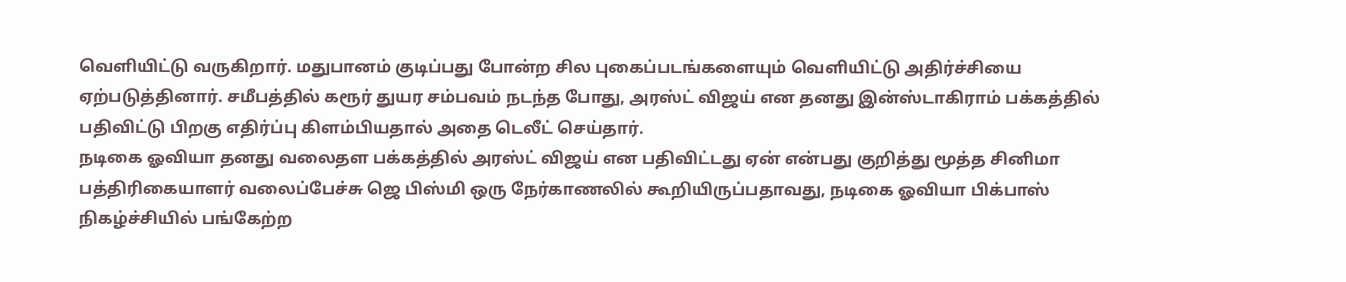வெளியிட்டு வருகிறார். மதுபானம் குடிப்பது போன்ற சில புகைப்படங்களையும் வெளியிட்டு அதிர்ச்சியை ஏற்படுத்தினார். சமீபத்தில் கரூர் துயர சம்பவம் நடந்த போது, அரஸ்ட் விஜய் என தனது இன்ஸ்டாகிராம் பக்கத்தில் பதிவிட்டு பிறகு எதிர்ப்பு கிளம்பியதால் அதை டெலீட் செய்தார்.
நடிகை ஓவியா தனது வலைதள பக்கத்தில் அரஸ்ட் விஜய் என பதிவிட்டது ஏன் என்பது குறித்து மூத்த சினிமா பத்திரிகையாளர் வலைப்பேச்சு ஜெ பிஸ்மி ஒரு நேர்காணலில் கூறியிருப்பதாவது, நடிகை ஓவியா பிக்பாஸ் நிகழ்ச்சியில் பங்கேற்ற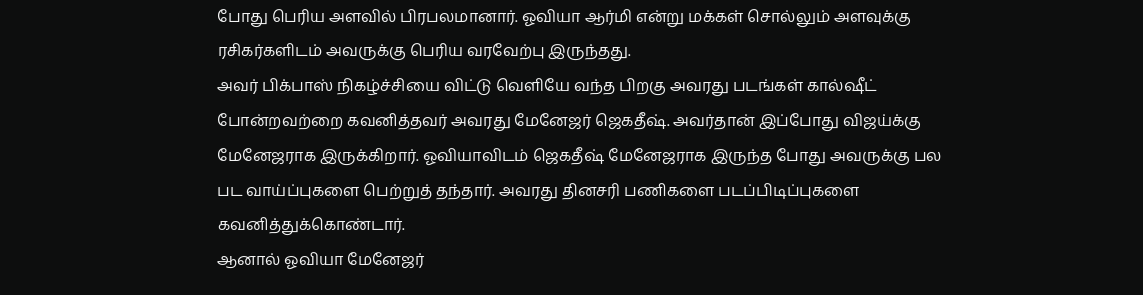போது பெரிய அளவில் பிரபலமானார். ஓவியா ஆர்மி என்று மக்கள் சொல்லும் அளவுக்கு ரசிகர்களிடம் அவருக்கு பெரிய வரவேற்பு இருந்தது.
அவர் பிக்பாஸ் நிகழ்ச்சியை விட்டு வெளியே வந்த பிறகு அவரது படங்கள் கால்ஷீட் போன்றவற்றை கவனித்தவர் அவரது மேனேஜர் ஜெகதீஷ். அவர்தான் இப்போது விஜய்க்கு மேனேஜராக இருக்கிறார். ஓவியாவிடம் ஜெகதீஷ் மேனேஜராக இருந்த போது அவருக்கு பல பட வாய்ப்புகளை பெற்றுத் தந்தார். அவரது தினசரி பணிகளை படப்பிடிப்புகளை கவனித்துக்கொண்டார்.
ஆனால் ஓவியா மேனேஜர்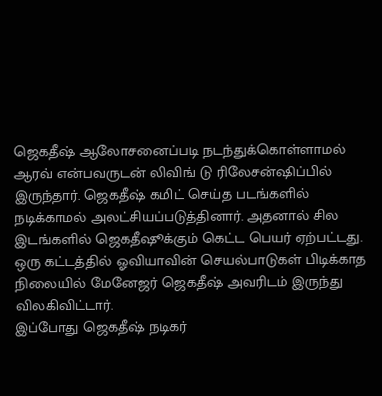ஜெகதீஷ் ஆலோசனைப்படி நடந்துக்கொள்ளாமல் ஆரவ் என்பவருடன் லிவிங் டு ரிலேசன்ஷிப்பில் இருந்தார். ஜெகதீஷ் கமிட் செய்த படங்களில் நடிக்காமல் அலட்சியப்படுத்தினார். அதனால் சில இடங்களில் ஜெகதீஷூக்கும் கெட்ட பெயர் ஏற்பட்டது. ஒரு கட்டத்தில் ஓவியாவின் செயல்பாடுகள் பிடிக்காத நிலையில் மேனேஜர் ஜெகதீஷ் அவரிடம் இருந்து விலகிவிட்டார்.
இப்போது ஜெகதீஷ் நடிகர்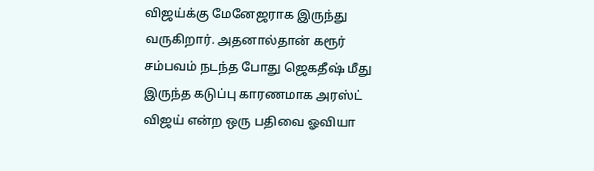விஜய்க்கு மேனேஜராக இருந்து வருகிறார். அதனால்தான் கரூர் சம்பவம் நடந்த போது ஜெகதீஷ் மீது இருந்த கடுப்பு காரணமாக அரஸ்ட் விஜய் என்ற ஒரு பதிவை ஓவியா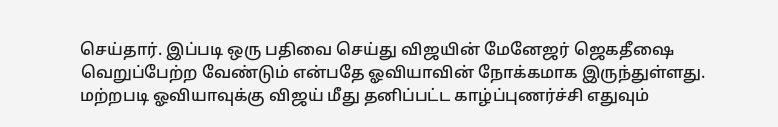செய்தார். இப்படி ஒரு பதிவை செய்து விஜயின் மேனேஜர் ஜெகதீஷை வெறுப்பேற்ற வேண்டும் என்பதே ஓவியாவின் நோக்கமாக இருந்துள்ளது. மற்றபடி ஓவியாவுக்கு விஜய் மீது தனிப்பட்ட காழ்ப்புணர்ச்சி எதுவும்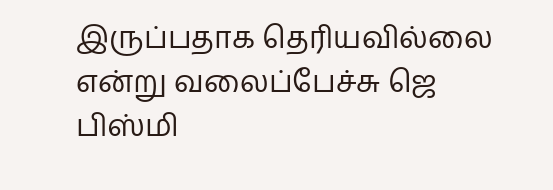இருப்பதாக தெரியவில்லை என்று வலைப்பேச்சு ஜெ பிஸ்மி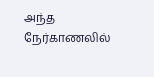அந்த நேர்காணலில்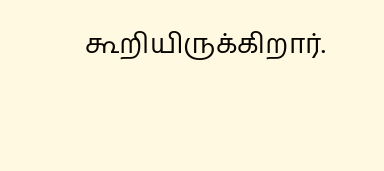கூறியிருக்கிறார்.